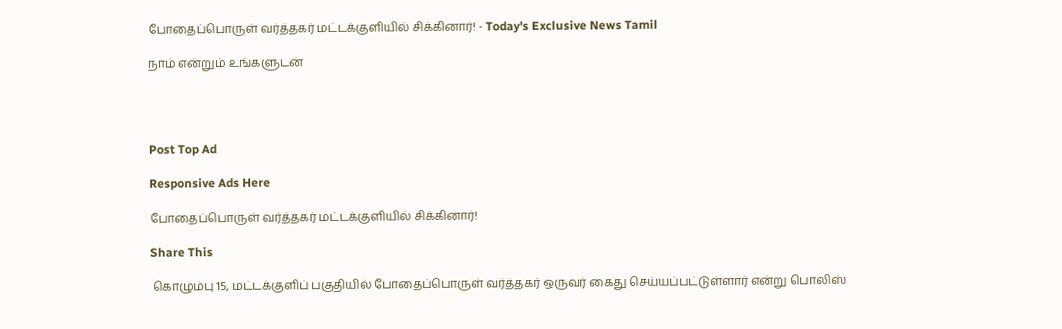போதைப்பொருள் வர்த்தகர் மட்டக்குளியில் சிக்கினார்! - Today's Exclusive News Tamil

நாம் என்றும் உங்களுடன்




Post Top Ad

Responsive Ads Here

போதைப்பொருள் வர்த்தகர் மட்டக்குளியில் சிக்கினார்!

Share This

 கொழும்பு 15, மட்டக்குளிப் பகுதியில் போதைப்பொருள் வர்த்தகர் ஒருவர் கைது செய்யப்பட்டுள்ளார் என்று பொலிஸ்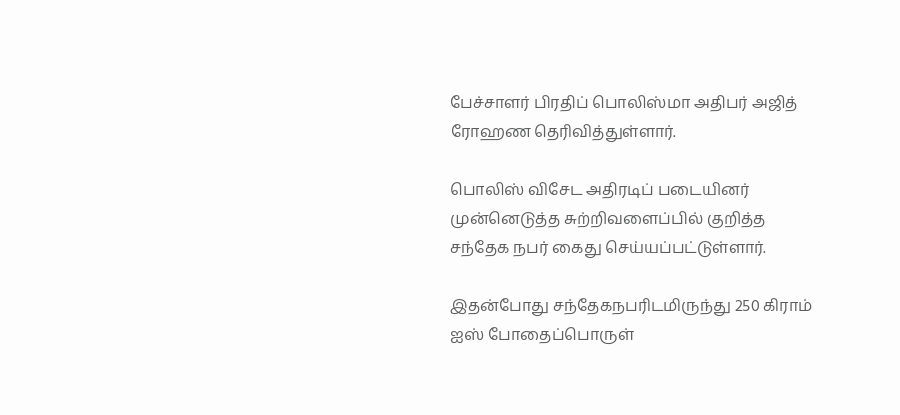பேச்சாளர் பிரதிப் பொலிஸ்மா அதிபர் அஜித் ரோஹண தெரிவித்துள்ளார்.

பொலிஸ் விசேட அதிரடிப் படையினர் முன்னெடுத்த சுற்றிவளைப்பில் குறித்த சந்தேக நபர் கைது செய்யப்பட்டுள்ளார்.

இதன்போது சந்தேகநபரிடமிருந்து 250 கிராம் ஐஸ் போதைப்பொருள்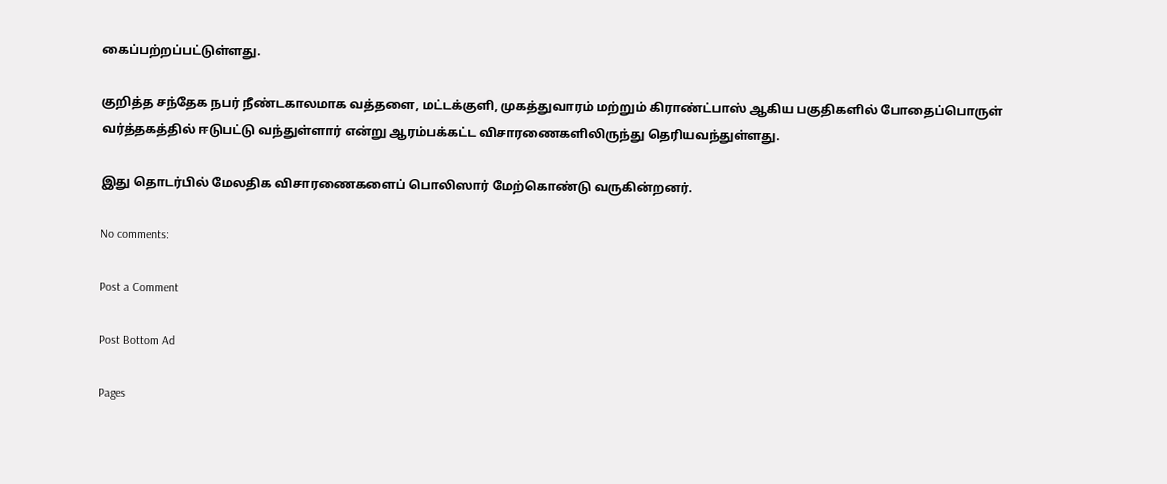கைப்பற்றப்பட்டுள்ளது.

குறித்த சந்தேக நபர் நீண்டகாலமாக வத்தளை, மட்டக்குளி, முகத்துவாரம் மற்றும் கிராண்ட்பாஸ் ஆகிய பகுதிகளில் போதைப்பொருள் வர்த்தகத்தில் ஈடுபட்டு வந்துள்ளார் என்று ஆரம்பக்கட்ட விசாரணைகளிலிருந்து தெரியவந்துள்ளது.

இது தொடர்பில் மேலதிக விசாரணைகளைப் பொலிஸார் மேற்கொண்டு வருகின்றனர்.

No comments:

Post a Comment

Post Bottom Ad

Pages